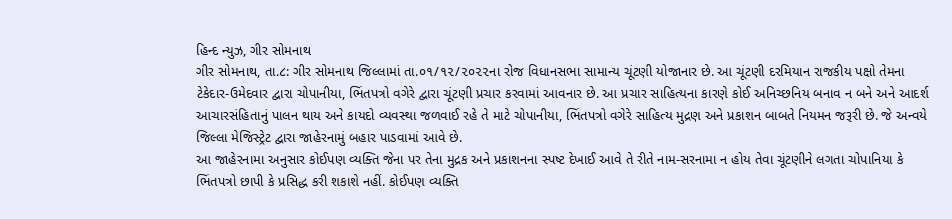હિન્દ ન્યુઝ, ગીર સોમનાથ
ગીર સોમનાથ, તા.૮: ગીર સોમનાથ જિલ્લામાં તા.૦૧/૧૨/૨૦૨૨ના રોજ વિધાનસભા સામાન્ય ચૂંટણી યોજાનાર છે. આ ચૂંટણી દરમિયાન રાજકીય પક્ષો તેમના ટેકેદાર-ઉમેદવાર દ્વારા ચોપાનીયા, ભિંતપત્રો વગેરે દ્વારા ચૂંટણી પ્રચાર કરવામાં આવનાર છે. આ પ્રચાર સાહિત્યના કારણે કોઈ અનિચ્છનિય બનાવ ન બને અને આદર્શ આચારસંહિતાનું પાલન થાય અને કાયદો વ્યવસ્થા જળવાઈ રહે તે માટે ચોપાનીયા, ભિંતપત્રો વગેરે સાહિત્ય મુદ્રણ અને પ્રકાશન બાબતે નિયમન જરૂરી છે. જે અન્વયે જિલ્લા મેજિસ્ટ્રેટ દ્વારા જાહેરનામું બહાર પાડવામાં આવે છે.
આ જાહેરનામા અનુસાર કોઈપણ વ્યક્તિ જેના પર તેના મુદ્રક અને પ્રકાશનના સ્પષ્ટ દેખાઈ આવે તે રીતે નામ-સરનામા ન હોય તેવા ચૂંટણીને લગતા ચોપાનિયા કે ભિંતપત્રો છાપી કે પ્રસિદ્ધ કરી શકાશે નહીં. કોઈપણ વ્યક્તિ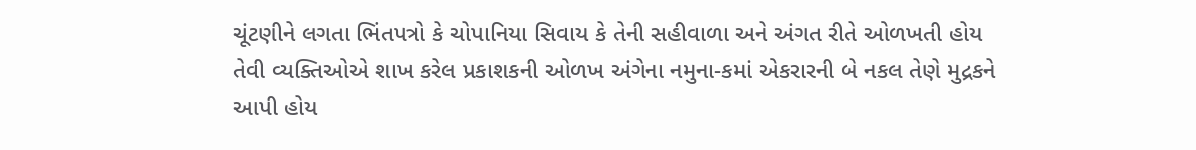ચૂંટણીને લગતા ભિંતપત્રો કે ચોપાનિયા સિવાય કે તેની સહીવાળા અને અંગત રીતે ઓળખતી હોય તેવી વ્યક્તિઓએ શાખ કરેલ પ્રકાશકની ઓળખ અંગેના નમુના-કમાં એકરારની બે નકલ તેણે મુદ્રકને આપી હોય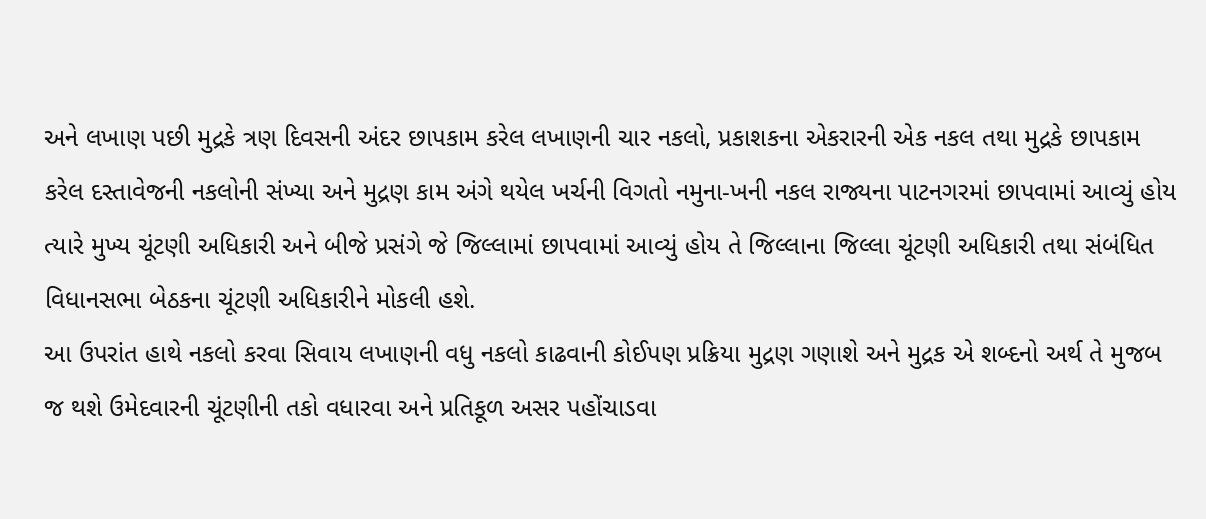અને લખાણ પછી મુદ્રકે ત્રણ દિવસની અંદર છાપકામ કરેલ લખાણની ચાર નકલો, પ્રકાશકના એકરારની એક નકલ તથા મુદ્રકે છાપકામ કરેલ દસ્તાવેજની નકલોની સંખ્યા અને મુદ્રણ કામ અંગે થયેલ ખર્ચની વિગતો નમુના-ખની નકલ રાજ્યના પાટનગરમાં છાપવામાં આવ્યું હોય ત્યારે મુખ્ય ચૂંટણી અધિકારી અને બીજે પ્રસંગે જે જિલ્લામાં છાપવામાં આવ્યું હોય તે જિલ્લાના જિલ્લા ચૂંટણી અધિકારી તથા સંબંધિત વિધાનસભા બેઠકના ચૂંટણી અધિકારીને મોકલી હશે.
આ ઉપરાંત હાથે નકલો કરવા સિવાય લખાણની વધુ નકલો કાઢવાની કોઈપણ પ્રક્રિયા મુદ્રણ ગણાશે અને મુદ્રક એ શબ્દનો અર્થ તે મુજબ જ થશે ઉમેદવારની ચૂંટણીની તકો વધારવા અને પ્રતિકૂળ અસર પહોંચાડવા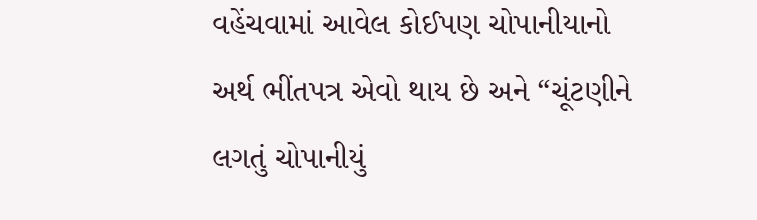વહેંચવામાં આવેલ કોઈપણ ચોપાનીયાનો અર્થ ભીંતપત્ર એવો થાય છે અને “ચૂંટણીને લગતું ચોપાનીયું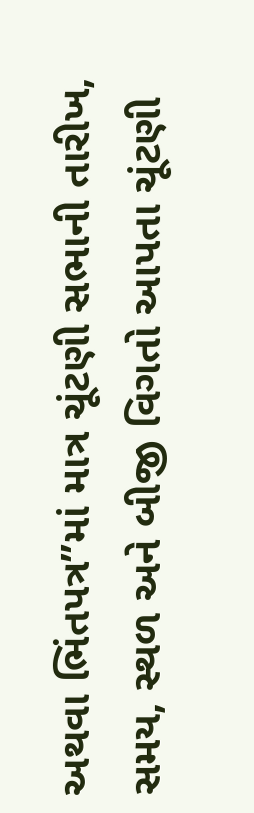અથવા ભિંતપત્ર”માં માત્ર ચૂંટણી સભાની તારીખ, સમય, સ્થળ અને બીજી વિગતો આપતા ચૂંટણી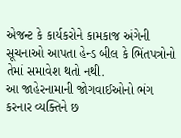એજન્ટ કે કાર્યકરોને કામકાજ અંગેની સૂચનાઓ આપતા હેન્ડ બીલ કે ભિંતપત્રોનો તેમાં સમાવેશ થતો નથી.
આ જાહેરનામાની જોગવાઈઓનો ભંગ કરનાર વ્યક્તિને છ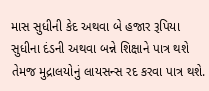માસ સુધીની કેદ અથવા બે હજાર રૂપિયા સુધીના દંડની અથવા બન્ને શિક્ષાને પાત્ર થશે તેમજ મુદ્રાલયોનું લાયસન્સ રદ કરવા પાત્ર થશે.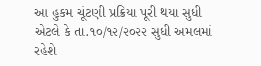આ હુકમ ચૂંટણી પ્રક્રિયા પૂરી થયા સુધી એટલે કે તા.૧૦/૧૨/૨૦૨૨ સુધી અમલમાં રહેશે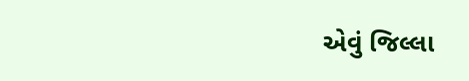એવું જિલ્લા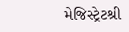મેજિસ્ટ્રેટશ્રી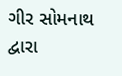ગીર સોમનાથ દ્વારા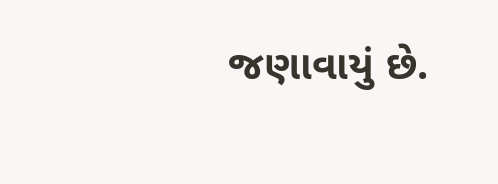જણાવાયું છે.